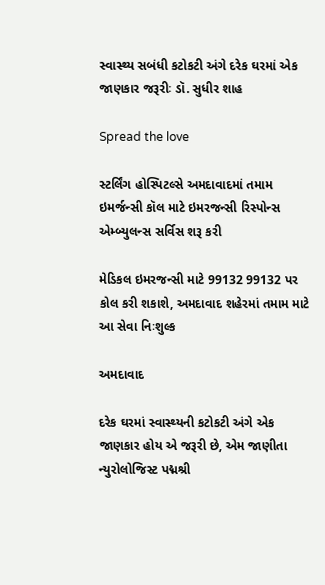સ્વાસ્થ્ય સબંધી કટોકટી અંગે દરેક ઘરમાં એક જાણકાર જરૂરીઃ ડૉ. સુધીર શાહ

Spread the love

સ્ટર્લિંગ હોસ્પિટલ્સે અમદાવાદમાં તમામ ઇમર્જન્સી કૉલ માટે ઇમરજન્સી રિસ્પોન્સ એમ્બ્યુલન્સ સર્વિસ શરૂ કરી

મેડિકલ ઇમરજન્સી માટે 99132 99132 પર કોલ કરી શકાશે, અમદાવાદ શહેરમાં તમામ માટે આ સેવા નિઃશુલ્ક

અમદાવાદ

દરેક ઘરમાં સ્વાસ્થ્યની કટોકટી અંગે એક જાણકાર હોય એ જરૂરી છે, એમ જાણીતા ન્યુરોલોજિસ્ટ પદ્મશ્રી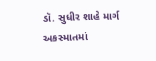ડૉ. સુધીર શાહે માર્ગ અકસ્માતમાં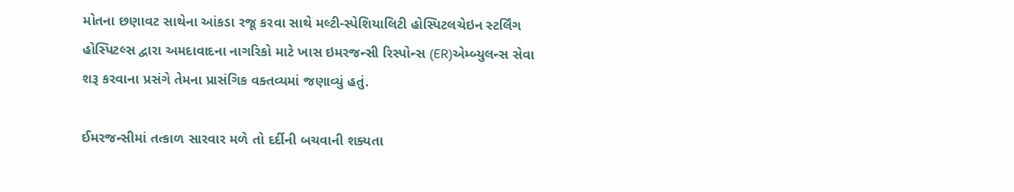મોતના છણાવટ સાથેના આંકડા રજૂ કરવા સાથે મલ્ટી-સ્પેશિયાલિટી હોસ્પિટલચેઇન સ્ટર્લિંગ હોસ્પિટલ્સ દ્વારા અમદાવાદના નાગરિકો માટે ખાસ ઇમરજન્સી રિસ્પોન્સ (ER)એમ્બ્યુલન્સ સેવા શરૂ કરવાના પ્રસંગે તેમના પ્રાસંગિક વક્તવ્યમાં જણાવ્યું હતું.

ઈમરજન્સીમાં તત્કાળ સારવાર મળે તો દર્દીની બચવાની શક્યતા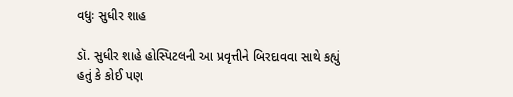વધુઃ સુધીર શાહ

ડૉ. સુધીર શાહે હોસ્પિટલની આ પ્રવૃત્તીને બિરદાવવા સાથે કહ્યું હતું કે કોઈ પણ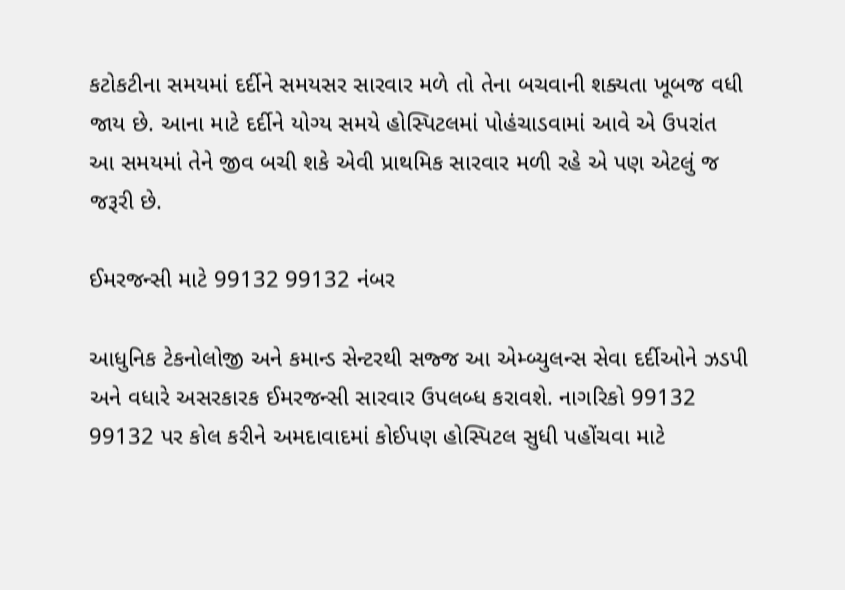કટોકટીના સમયમાં દર્દીને સમયસર સારવાર મળે તો તેના બચવાની શક્યતા ખૂબજ વધી જાય છે. આના માટે દર્દીને યોગ્ય સમયે હોસ્પિટલમાં પોહંચાડવામાં આવે એ ઉપરાંત આ સમયમાં તેને જીવ બચી શકે એવી પ્રાથમિક સારવાર મળી રહે એ પણ એટલું જ જરૂરી છે.

ઈમરજન્સી માટે 99132 99132 નંબર

આધુનિક ટેકનોલોજી અને કમાન્ડ સેન્ટરથી સજ્જ આ એમ્બ્યુલન્સ સેવા દર્દીઓને ઝડપી અને વધારે અસરકારક ઈમરજન્સી સારવાર ઉપલબ્ધ કરાવશે. નાગરિકો 99132 99132 પર કોલ કરીને અમદાવાદમાં કોઈપણ હોસ્પિટલ સુધી પહોંચવા માટે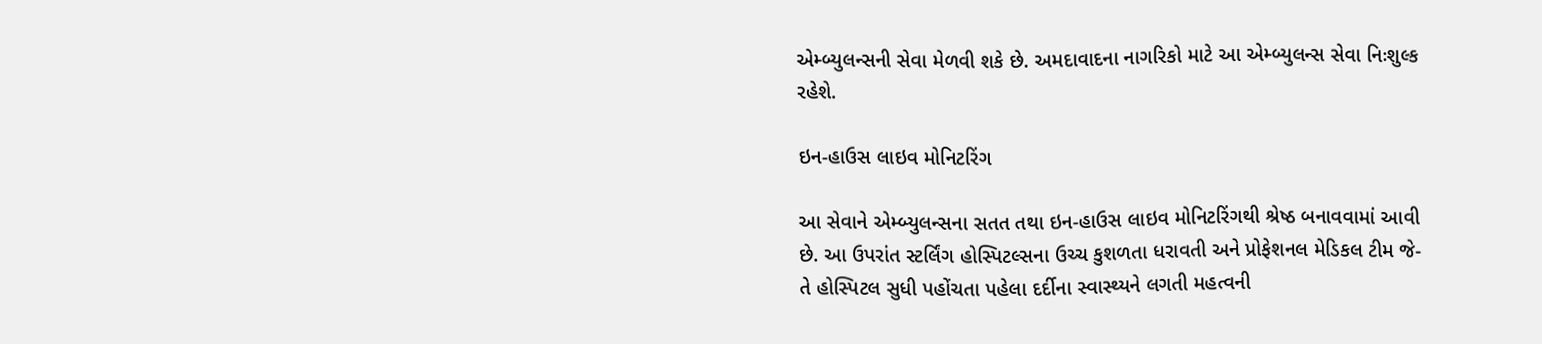એમ્બ્યુલન્સની સેવા મેળવી શકે છે. અમદાવાદના નાગરિકો માટે આ એમ્બ્યુલન્સ સેવા નિઃશુલ્ક રહેશે.

ઇન-હાઉસ લાઇવ મોનિટરિંગ

આ સેવાને એમ્બ્યુલન્સના સતત તથા ઇન-હાઉસ લાઇવ મોનિટરિંગથી શ્રેષ્ઠ બનાવવામાં આવી છે. આ ઉપરાંત સ્ટર્લિંગ હોસ્પિટલ્સના ઉચ્ચ કુશળતા ધરાવતી અને પ્રોફેશનલ મેડિકલ ટીમ જે-તે હોસ્પિટલ સુધી પહોંચતા પહેલા દર્દીના સ્વાસ્થ્યને લગતી મહત્વની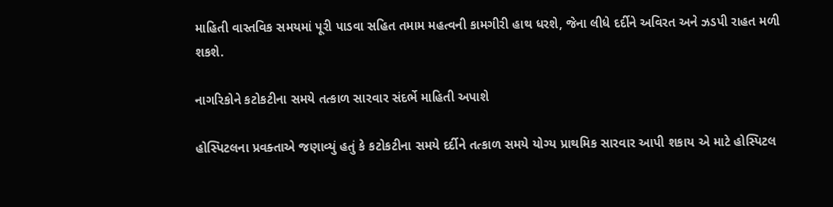માહિતી વાસ્તવિક સમયમાં પૂરી પાડવા સહિત તમામ મહત્વની કામગીરી હાથ ધરશે, જેના લીધે દર્દીને અવિરત અને ઝડપી રાહત મળી શકશે.

નાગરિકોને કટોકટીના સમયે તત્કાળ સારવાર સંદર્ભે માહિતી અપાશે

હોસ્પિટલના પ્રવક્તાએ જણાવ્યું હતું કે કટોકટીના સમયે દર્દીને તત્કાળ સમયે યોગ્ય પ્રાથમિક સારવાર આપી શકાય એ માટે હોસ્પિટલ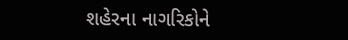શહેરના નાગરિકોને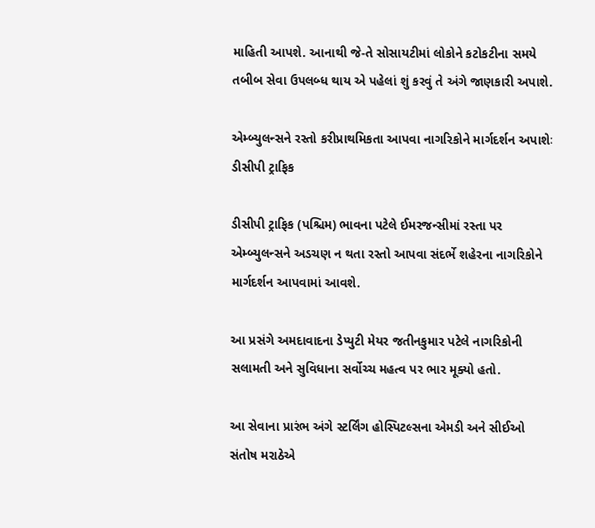માહિતી આપશે. આનાથી જે-તે સોસાયટીમાં લોકોને કટોકટીના સમયે તબીબ સેવા ઉપલબ્ધ થાય એ પહેલાં શું કરવું તે અંગે જાણકારી અપાશે.

એમ્બ્યુલન્સને રસ્તો કરીપ્રાથમિકતા આપવા નાગરિકોને માર્ગદર્શન અપાશેઃ ડીસીપી ટ્રાફિક

ડીસીપી ટ્રાફિક (પશ્ચિમ) ભાવના પટેલે ઈમરજન્સીમાં રસ્તા પર એમ્બ્યુલન્સને અડચણ ન થતા રસ્તો આપવા સંદર્ભે શહેરના નાગરિકોને માર્ગદર્શન આપવામાં આવશે.

આ પ્રસંગે અમદાવાદના ડેપ્યુટી મેયર જતીનકુમાર પટેલે નાગરિકોની સલામતી અને સુવિધાના સર્વોચ્ચ મહત્વ પર ભાર મૂક્યો હતો.

આ સેવાના પ્રારંભ અંગે સ્ટર્લિંગ હોસ્પિટલ્સના એમડી અને સીઈઓ સંતોષ મરાઠેએ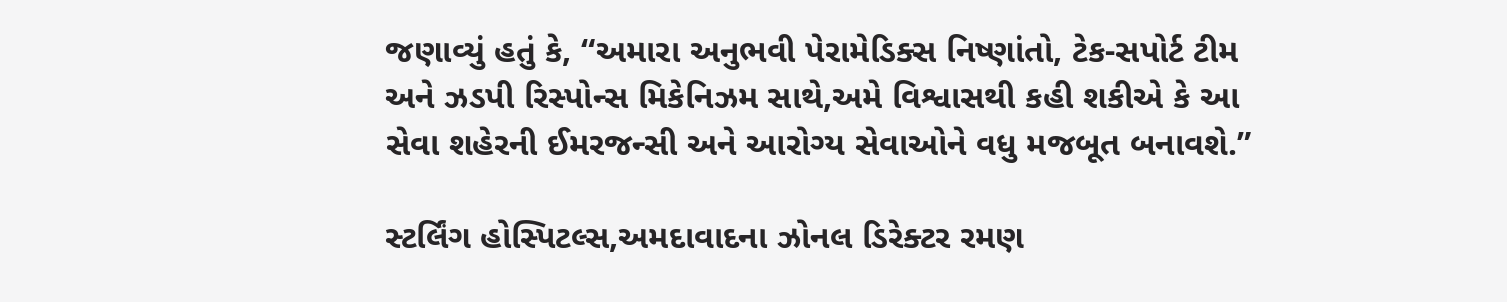જણાવ્યું હતું કે, “અમારા અનુભવી પેરામેડિક્સ નિષ્ણાંતો, ટેક-સપોર્ટ ટીમ અને ઝડપી રિસ્પોન્સ મિકેનિઝમ સાથે,અમે વિશ્વાસથી કહી શકીએ કે આ સેવા શહેરની ઈમરજન્સી અને આરોગ્ય સેવાઓને વધુ મજબૂત બનાવશે.”

સ્ટર્લિંગ હોસ્પિટલ્સ,અમદાવાદના ઝોનલ ડિરેક્ટર રમણ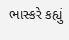ભાસ્કરે કહ્યું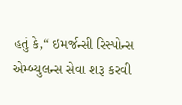હતું કે,“ ઇમર્જન્સી રિસ્પોન્સ એમ્બ્યુલન્સ સેવા શરૂ કરવી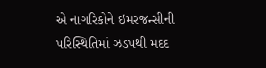એ નાગરિકોને ઇમરજન્સીની પરિસ્થિતિમાં ઝડપથી મદદ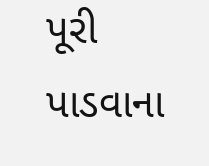પૂરી પાડવાના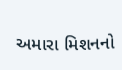અમારા મિશનનો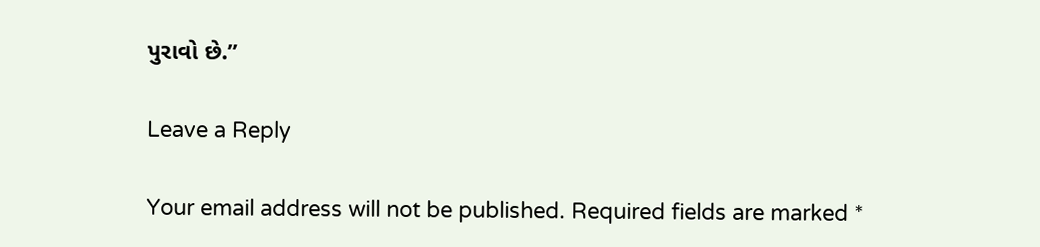પુરાવો છે.”

Leave a Reply

Your email address will not be published. Required fields are marked *